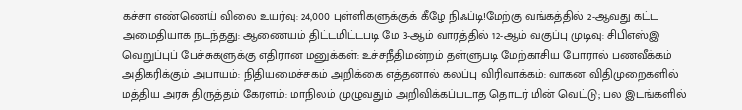கச்சா எண்ணெய் விலை உயர்வு: 24,000 புள்ளிகளுக்குக் கீழே நிஃப்டி!மேற்கு வங்கத்தில் 2-ஆவது கட்ட அமைதியாக நடந்தது: ஆணையம் திட்டமிட்டபடி மே 3-ஆம் வாரத்தில் 12-ஆம் வகுப்பு முடிவு: சிபிஎஸ்இ வெறுப்புப் பேச்சுகளுக்கு எதிரான மனுக்கள்: உச்சநீதிமன்றம் தள்ளுபடி மேற்காசிய போரால் பணவீக்கம் அதிகரிக்கும் அபாயம்: நிதியமைச்சகம் அறிக்கை எத்தனால் கலப்பு விரிவாக்கம்: வாகன விதிமுறைகளில் மத்திய அரசு திருத்தம் கேரளம்: மாநிலம் முழுவதும் அறிவிக்கப்படாத தொடர் மின் வெட்டு; பல இடங்களில்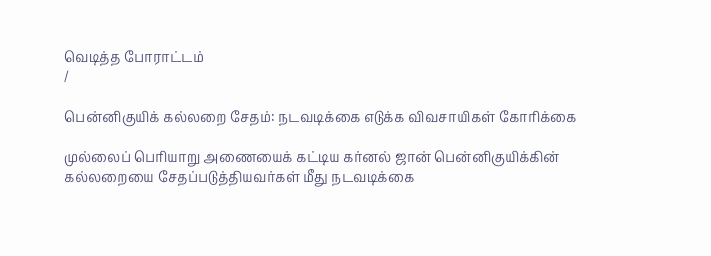வெடித்த போராட்டம்
/

பென்னிகுயிக் கல்லறை சேதம்: நடவடிக்கை எடுக்க விவசாயிகள் கோரிக்கை

முல்லைப் பெரியாறு அணையைக் கட்டிய கர்னல் ஜான் பென்னிகுயிக்கின் கல்லறையை சேதப்படுத்தியவர்கள் மீது நடவடிக்கை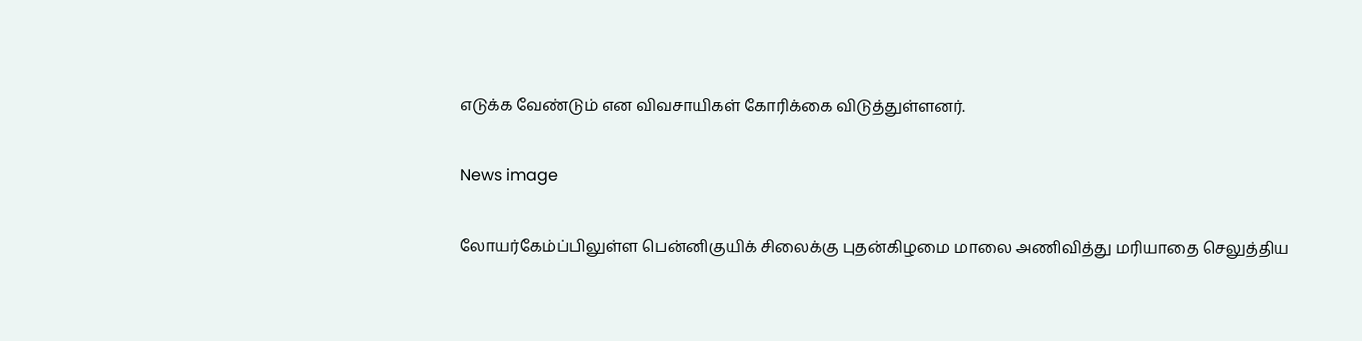எடுக்க வேண்டும் என விவசாயிகள் கோரிக்கை விடுத்துள்ளனர்.

News image

லோயர்கேம்ப்பிலுள்ள பென்னிகுயிக் சிலைக்கு புதன்கிழமை மாலை அணிவித்து மரியாதை செலுத்திய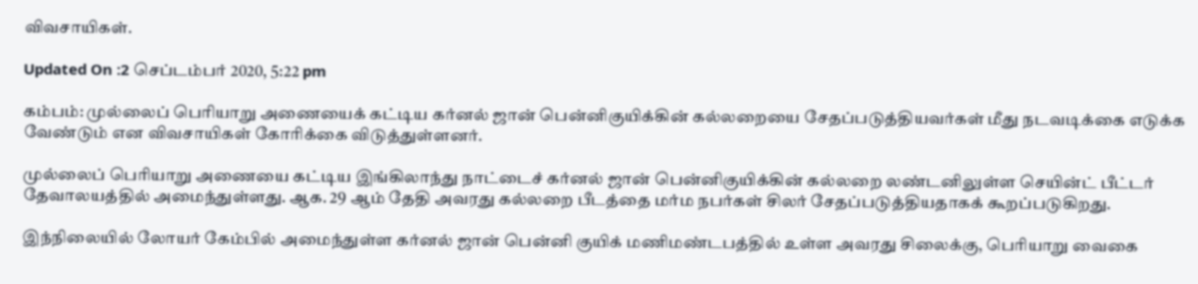விவசாயிகள்.

Updated On :2 செப்டம்பர் 2020, 5:22 pm

கம்பம்: முல்லைப் பெரியாறு அணையைக் கட்டிய கர்னல் ஜான் பென்னிகுயிக்கின் கல்லறையை சேதப்படுத்தியவர்கள் மீது நடவடிக்கை எடுக்க வேண்டும் என விவசாயிகள் கோரிக்கை விடுத்துள்ளனர்.

முல்லைப் பெரியாறு அணையை கட்டிய இங்கிலாந்து நாட்டைச் கர்னல் ஜான் பென்னிகுயிக்கின் கல்லறை லண்டனிலுள்ள செயின்ட் பீட்டர் தேவாலயத்தில் அமைந்துள்ளது. ஆக. 29 ஆம் தேதி அவரது கல்லறை பீடத்தை மர்ம நபர்கள் சிலர் சேதப்படுத்தியதாகக் கூறப்படுகிறது.

இந்நிலையில் லோயர் கேம்பில் அமைந்துள்ள கர்னல் ஜான் பென்னி குயிக் மணிமண்டபத்தில் உள்ள அவரது சிலைக்கு, பெரியாறு வைகை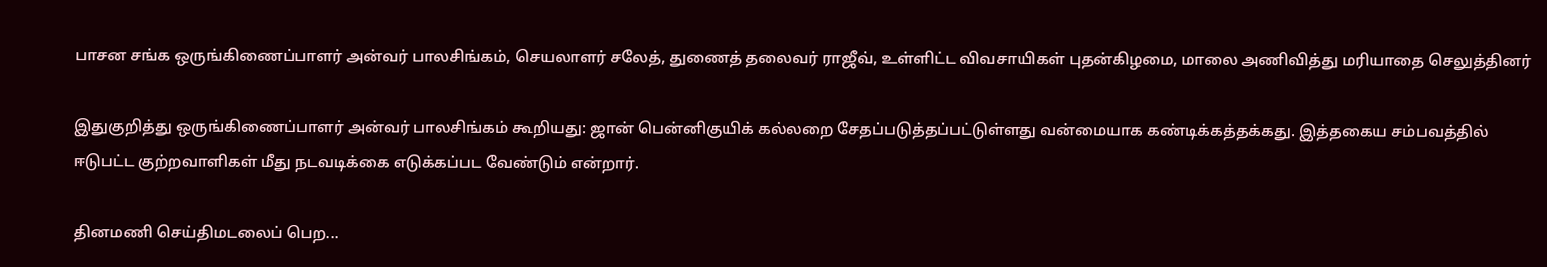பாசன சங்க ஒருங்கிணைப்பாளர் அன்வர் பாலசிங்கம், செயலாளர் சலேத், துணைத் தலைவர் ராஜீவ், உள்ளிட்ட விவசாயிகள் புதன்கிழமை, மாலை அணிவித்து மரியாதை செலுத்தினர்

இதுகுறித்து ஒருங்கிணைப்பாளர் அன்வர் பாலசிங்கம் கூறியது: ஜான் பென்னிகுயிக் கல்லறை சேதப்படுத்தப்பட்டுள்ளது வன்மையாக கண்டிக்கத்தக்கது. இத்தகைய சம்பவத்தில் ஈடுபட்ட குற்றவாளிகள் மீது நடவடிக்கை எடுக்கப்பட வேண்டும் என்றார்.

தினமணி செய்திமடலைப் பெற...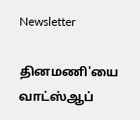Newsletter

தினமணி'யை வாட்ஸ்ஆப்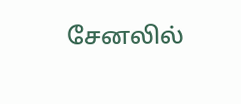சேனலில்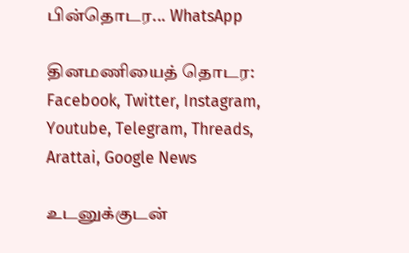பின்தொடர... WhatsApp

தினமணியைத் தொடர: Facebook, Twitter, Instagram, Youtube, Telegram, Threads, Arattai, Google News

உடனுக்குடன்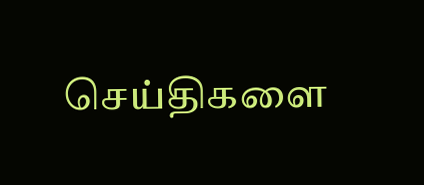செய்திகளை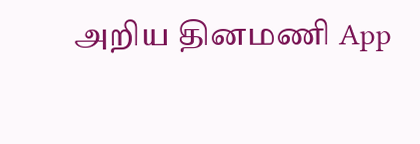அறிய தினமணி App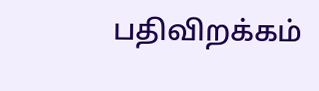பதிவிறக்கம்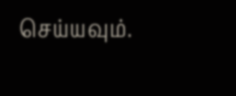செய்யவும்.